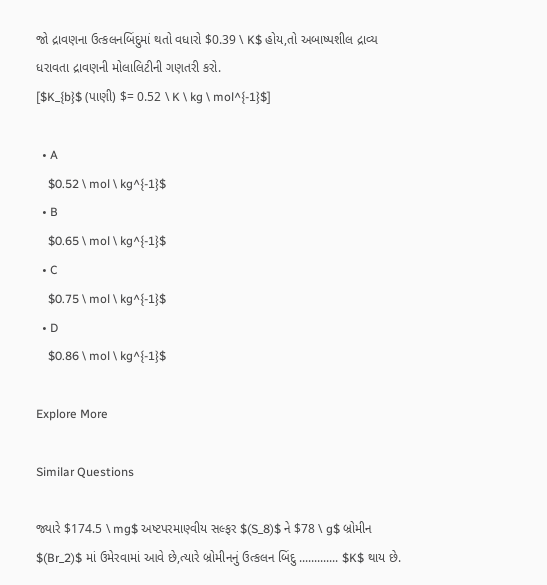જો દ્રાવણના ઉત્કલનબિંદુમાં થતો વધારો $0.39 \ K$ હોય,તો અબાષ્પશીલ દ્રાવ્ય ધરાવતા દ્રાવણની મોલાલિટીની ગણતરી કરો.
[$K_{b}$ (પાણી) $= 0.52 \ K \ kg \ mol^{-1}$]

  • A
    $0.52 \ mol \ kg^{-1}$
  • B
    $0.65 \ mol \ kg^{-1}$
  • C
    $0.75 \ mol \ kg^{-1}$
  • D
    $0.86 \ mol \ kg^{-1}$

Explore More

Similar Questions

જ્યારે $174.5 \ mg$ અષ્ટપરમાણ્વીય સલ્ફર $(S_8)$ ને $78 \ g$ બ્રોમીન $(Br_2)$ માં ઉમેરવામાં આવે છે,ત્યારે બ્રોમીનનું ઉત્કલન બિંદુ ............. $K$ થાય છે.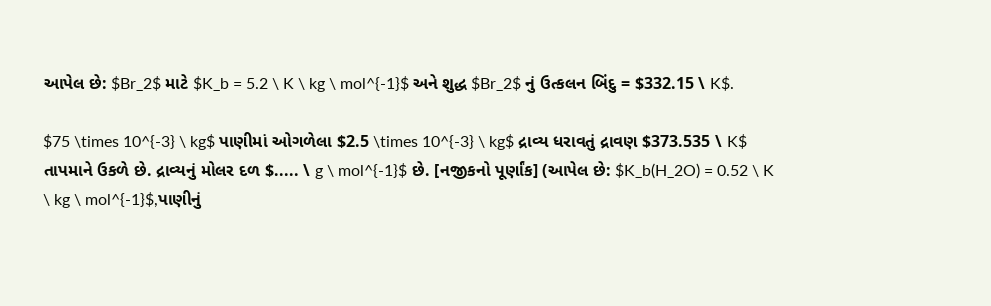આપેલ છે: $Br_2$ માટે $K_b = 5.2 \ K \ kg \ mol^{-1}$ અને શુદ્ધ $Br_2$ નું ઉત્કલન બિંદુ = $332.15 \ K$.

$75 \times 10^{-3} \ kg$ પાણીમાં ઓગળેલા $2.5 \times 10^{-3} \ kg$ દ્રાવ્ય ધરાવતું દ્રાવણ $373.535 \ K$ તાપમાને ઉકળે છે. દ્રાવ્યનું મોલર દળ $..... \ g \ mol^{-1}$ છે. [નજીકનો પૂર્ણાંક] (આપેલ છે: $K_b(H_2O) = 0.52 \ K \ kg \ mol^{-1}$,પાણીનું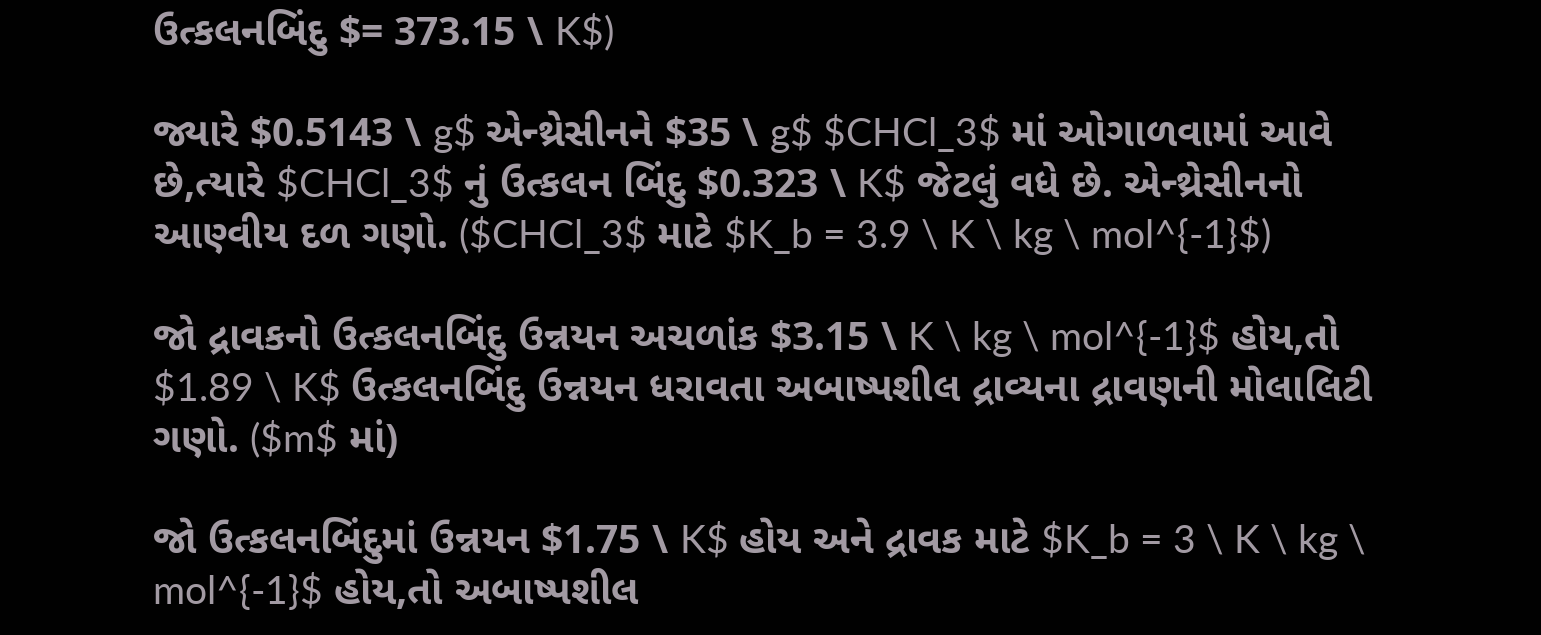ઉત્કલનબિંદુ $= 373.15 \ K$)

જ્યારે $0.5143 \ g$ એન્થ્રેસીનને $35 \ g$ $CHCl_3$ માં ઓગાળવામાં આવે છે,ત્યારે $CHCl_3$ નું ઉત્કલન બિંદુ $0.323 \ K$ જેટલું વધે છે. એન્થ્રેસીનનો આણ્વીય દળ ગણો. ($CHCl_3$ માટે $K_b = 3.9 \ K \ kg \ mol^{-1}$)

જો દ્રાવકનો ઉત્કલનબિંદુ ઉન્નયન અચળાંક $3.15 \ K \ kg \ mol^{-1}$ હોય,તો $1.89 \ K$ ઉત્કલનબિંદુ ઉન્નયન ધરાવતા અબાષ્પશીલ દ્રાવ્યના દ્રાવણની મોલાલિટી ગણો. ($m$ માં)

જો ઉત્કલનબિંદુમાં ઉન્નયન $1.75 \ K$ હોય અને દ્રાવક માટે $K_b = 3 \ K \ kg \ mol^{-1}$ હોય,તો અબાષ્પશીલ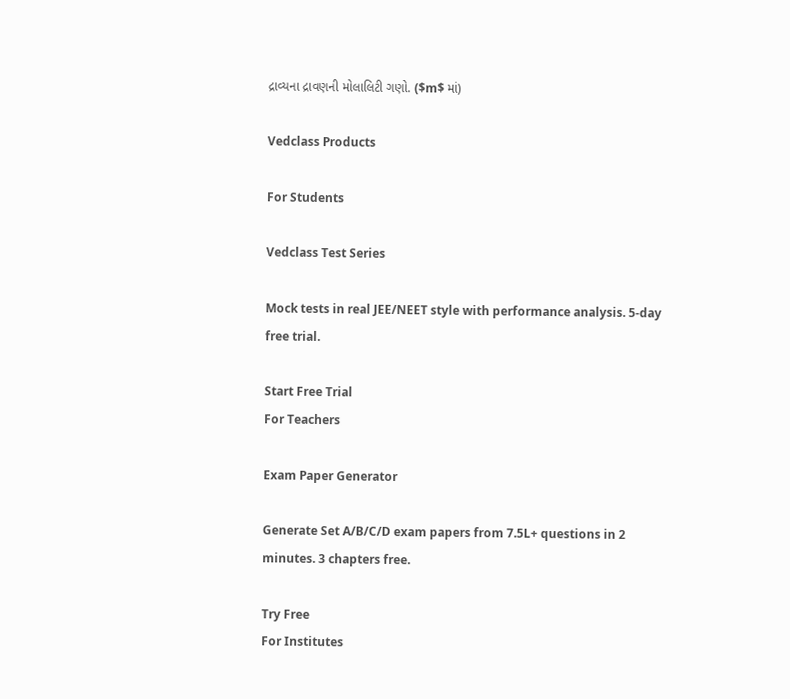દ્રાવ્યના દ્રાવણની મોલાલિટી ગણો. ($m$ માં)

Vedclass Products

For Students

Vedclass Test Series

Mock tests in real JEE/NEET style with performance analysis. 5-day free trial.

Start Free Trial
For Teachers

Exam Paper Generator

Generate Set A/B/C/D exam papers from 7.5L+ questions in 2 minutes. 3 chapters free.

Try Free
For Institutes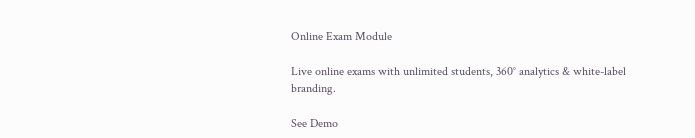Online Exam Module

Live online exams with unlimited students, 360° analytics & white-label branding.

See Demo